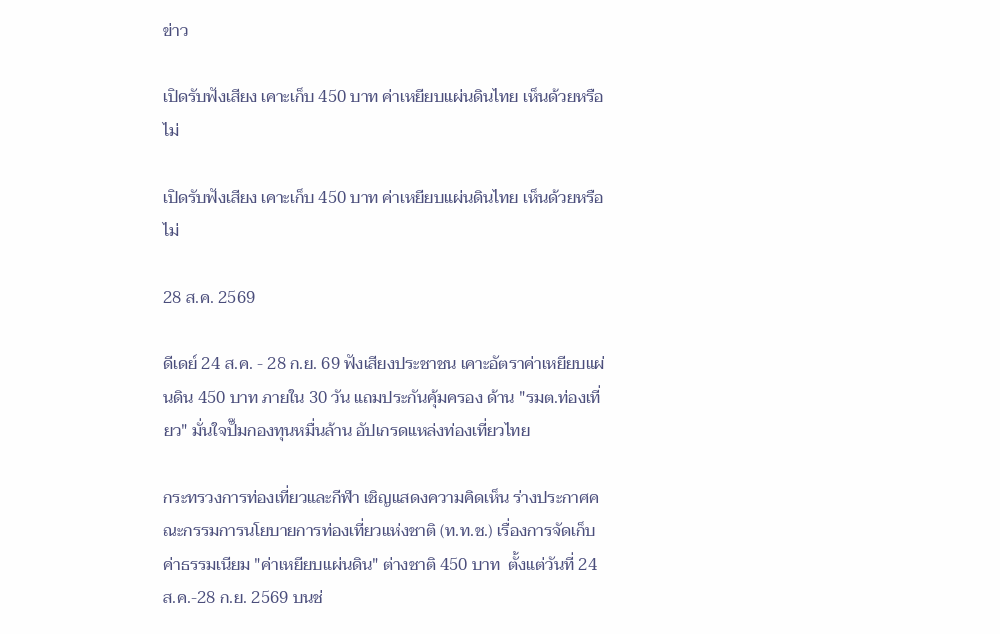ข่าว

เปิดรับฟังเสียง เคาะเก็บ 450 บาท ค่าเหยียบแผ่นดินไทย เห็นด้วยหรือไม่

เปิดรับฟังเสียง เคาะเก็บ 450 บาท ค่าเหยียบแผ่นดินไทย เห็นด้วยหรือไม่

28 ส.ค. 2569

ดีเดย์ 24 ส.ค. - 28 ก.ย. 69 ฟังเสียงประชาชน เคาะอัตราค่าเหยียบแผ่นดิน 450 บาท ภายใน 30 วัน แถมประกันคุ้มครอง ด้าน "รมต.ท่องเที่ยว" มั่นใจปั๊มกองทุนหมื่นล้าน อัปเกรดแหล่งท่องเที่ยวไทย

กระทรวงการท่องเที่ยวและกีฬา เชิญแสดงความคิดเห็น ร่างประกาศคณะกรรมการนโยบายการท่องเที่ยวแห่งชาติ (ท.ท.ช.) เรื่องการจัดเก็บค่าธรรมเนียม "ค่าเหยียบแผ่นดิน" ต่างชาติ 450 บาท  ตั้งแต่วันที่ 24 ส.ค.-28 ก.ย. 2569 บนช่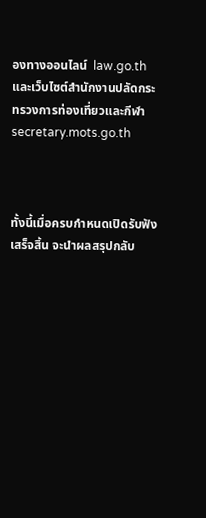องทางออนไลน์  law.go.th และเว็บไซต์สำนักงานปลัดกระทรวงการท่องเที่ยวและกีฬา secretary.mots.go.th



ทั้งนี้เมื่อครบกำหนดเปิดรับฟังเสร็จสิ้น จะนำผลสรุปกลับ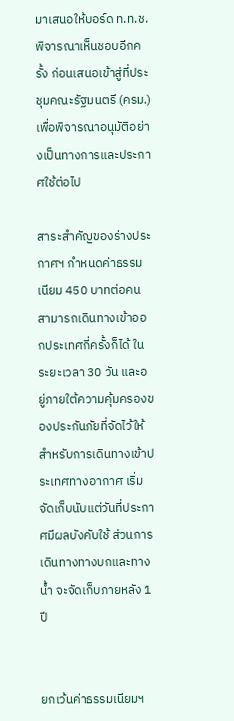มาเสนอให้บอร์ด ท.ท.ช. พิจารณาเห็นชอบอีกครั้ง ก่อนเสนอเข้าสู่ที่ประชุมคณะรัฐมนตรี (ครม.) เพื่อพิจารณาอนุมัติอย่างเป็นทางการและประกาศใช้ต่อไป

สาระสำคัญของร่างประกาศฯ กำหนดค่าธรรมเนียม 450 บาทต่อคน สามารถเดินทางเข้าออกประเทศกี่ครั้งก็ได้ ในระยะเวลา 30 วัน และอยู่ภายใต้ความคุ้มครองของประกันภัยที่จัดไว้ให้ สำหรับการเดินทางเข้าประเทศทางอากาศ เริ่มจัดเก็บนับแต่วันที่ประกาศมีผลบังคับใช้ ส่วนการเดินทางทางบกและทางน้ำ จะจัดเก็บภายหลัง 1 ปี


ยกเว้นค่าธรรมเนียมฯ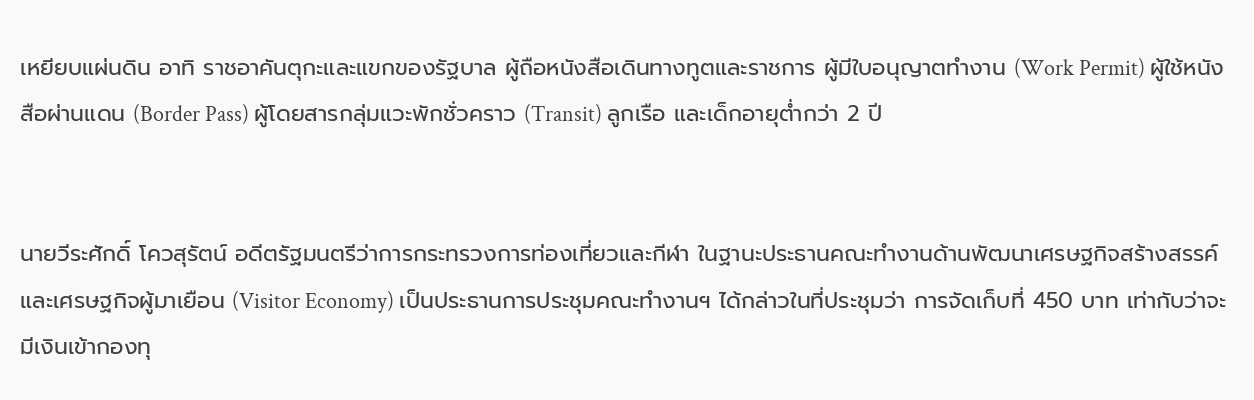เหยียบแผ่นดิน อาทิ ราชอาคันตุกะและแขกของรัฐบาล ผู้ถือหนังสือเดินทางทูตและราชการ ผู้มีใบอนุญาตทำงาน (Work Permit) ผู้ใช้หนังสือผ่านแดน (Border Pass) ผู้โดยสารกลุ่มแวะพักชั่วคราว (Transit) ลูกเรือ และเด็กอายุต่ำกว่า 2 ปี


นายวีระศักดิ์ โควสุรัตน์ อดีตรัฐมนตรีว่าการกระทรวงการท่องเที่ยวและกีฬา ในฐานะประธานคณะทำงานด้านพัฒนาเศรษฐกิจสร้างสรรค์ และเศรษฐกิจผู้มาเยือน (Visitor Economy) เป็นประธานการประชุมคณะทำงานฯ ได้กล่าวในที่ประชุมว่า การจัดเก็บที่ 450 บาท เท่ากับว่าจะมีเงินเข้ากองทุ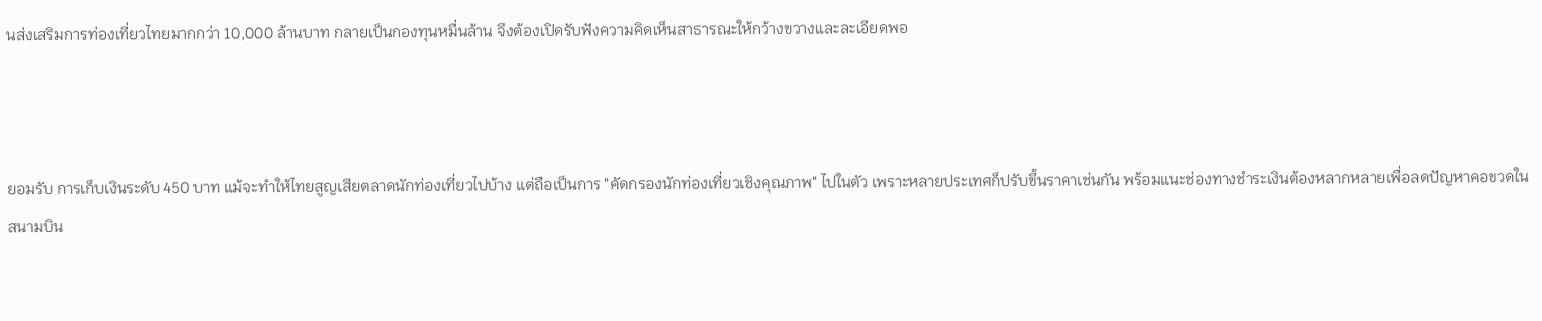นส่งเสริมการท่องเที่ยวไทยมากกว่า 10,000 ล้านบาท กลายเป็นกองทุนหมื่นล้าน จึงต้องเปิดรับฟังความคิดเห็นสาธารณะให้กว้างขวางและละเอียดพอ



ยอมรับ การเก็บเงินระดับ 450 บาท แม้จะทำให้ไทยสูญเสียตลาดนักท่องเที่ยวไปบ้าง แต่ถือเป็นการ "คัดกรองนักท่องเที่ยวเชิงคุณภาพ" ไปในตัว เพราะหลายประเทศก็ปรับขึ้นราคาเช่นกัน พร้อมแนะช่องทางชำระเงินต้องหลากหลายเพื่อลดปัญหาคอขวดในสนามบิน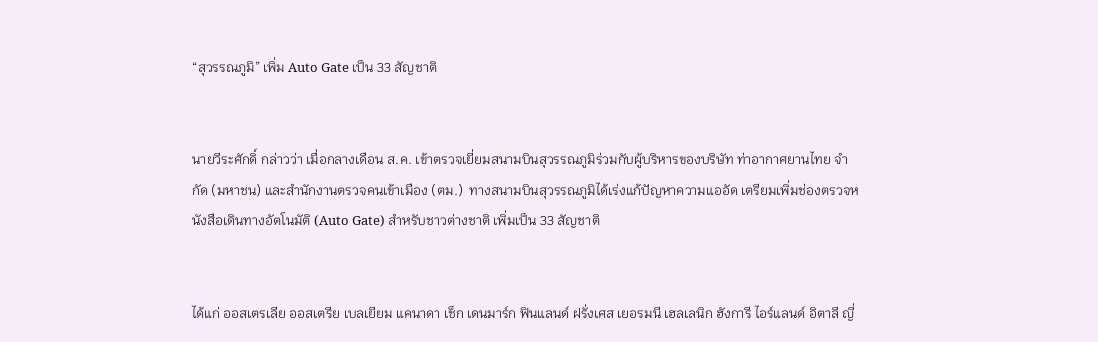“สุวรรณภูมิ” เพิ่ม Auto Gate เป็น 33 สัญชาติ


นายวีระศักดิ์ กล่าวว่า เมื่อกลางเดือน ส.ค. เข้าตรวจเยี่ยมสนามบินสุวรรณภูมิร่วมกับผู้บริหารของบริษัท ท่าอากาศยานไทย จำกัด (มหาชน) และสำนักงานตรวจคนเข้าเมือง (ตม.)  ทางสนามบินสุวรรณภูมิได้เร่งแก้ปัญหาความแออัด เตรียมเพิ่มช่องตรวจหนังสือเดินทางอัตโนมัติ (Auto Gate) สำหรับชาวต่างชาติ เพิ่มเป็น 33 สัญชาติ


ได้แก่ ออสเตรเลีย ออสเตรีย เบลเยียม แคนาดา เช็ก เดนมาร์ก ฟินแลนด์ ฝรั่งเศส เยอรมนี เฮลเลนิก ฮังการี ไอร์แลนด์ อิตาลี ญี่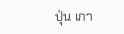ปุ่น เกา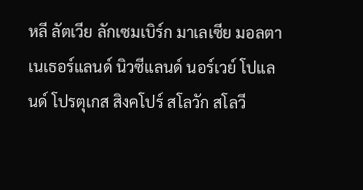หลี ลัตเวีย ลักเซมเบิร์ก มาเลเซีย มอลตา เนเธอร์แลนด์ นิวซีแลนด์ นอร์เวย์ โปแลนด์ โปรตุเกส สิงคโปร์ สโลวัก สโลวี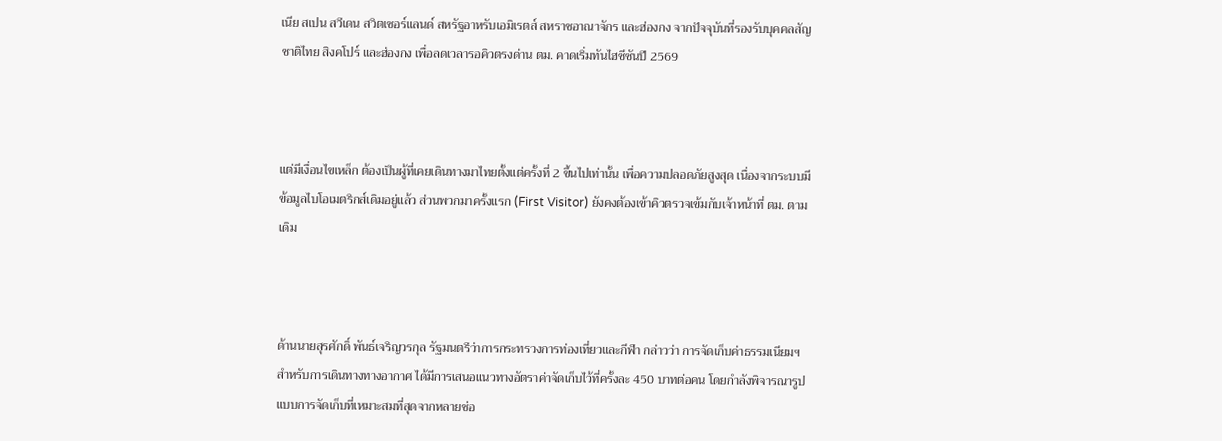เนีย สเปน สวีเดน สวิตเซอร์แลนด์ สหรัฐอาหรับเอมิเรตส์ สหราชอาณาจักร และฮ่องกง จากปัจจุบันที่รองรับบุคคลสัญชาติไทย สิงคโปร์ และฮ่องกง เพื่อลดเวลารอคิวตรงด่าน ตม. คาดเริ่มทันไฮซีซันปี 2569



แต่มีเงื่อนไขเหล็ก ต้องเป็นผู้ที่เคยเดินทางมาไทยตั้งแต่ครั้งที่ 2 ขึ้นไปเท่านั้น เพื่อความปลอดภัยสูงสุด เนื่องจากระบบมีข้อมูลไบโอเมตริกส์เดิมอยู่แล้ว ส่วนพวกมาครั้งแรก (First Visitor) ยังคงต้องเข้าคิวตรวจเข้มกับเจ้าหน้าที่ ตม. ตามเดิม



ด้านนายสุรศักดิ์ พันธ์เจริญวรกุล รัฐมนตรีว่าการกระทรวงการท่องเที่ยวและกีฬา กล่าวว่า การจัดเก็บค่าธรรมเนียมฯ สำหรับการเดินทางทางอากาศ ได้มีการเสนอแนวทางอัตราค่าจัดเก็บไว้ที่ครั้งละ 450 บาทต่อคน โดยกำลังพิจารณารูปแบบการจัดเก็บที่เหมาะสมที่สุดจากหลายช่อ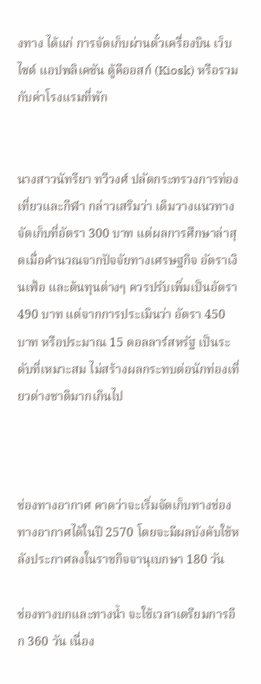งทาง ได้แก่ การจัดเก็บผ่านตั๋วเครื่องบิน เว็บไซต์ แอปพลิเคชัน ตู้คีออสก์ (Kiosk) หรือรวมกับค่าโรงแรมที่พัก


นางสาวนัทรียา ทวีวงศ์ ปลัดกระทรวงการท่องเที่ยวและกีฬา กล่าวเสริมว่า เดิมวางแนวทางจัดเก็บที่อัตรา 300 บาท แต่ผลการศึกษาล่าสุดเมื่อคำนวณจากปัจจัยทางเศรษฐกิจ อัตราเงินเฟ้อ และต้นทุนต่างๆ ควรปรับเพิ่มเป็นอัตรา 490 บาท แต่จากการประเมินว่า อัตรา 450 บาท หรือประมาณ 15 ดอลลาร์สหรัฐ เป็นระดับที่เหมาะสม ไม่สร้างผลกระทบต่อนักท่องเที่ยวต่างชาติมากเกินไป



ช่องทางอากาศ คาดว่าจะเริ่มจัดเก็บทางช่องทางอากาศได้ในปี 2570 โดยจะมีผลบังคับใช้หลังประกาศลงในราชกิจจานุเบกษา 180 วัน

ช่องทางบกและทางน้ำ จะใช้เวลาเตรียมการอีก 360 วัน เนื่อง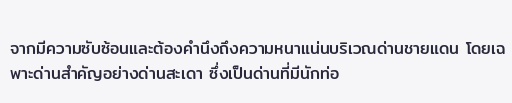จากมีความซับซ้อนและต้องคำนึงถึงความหนาแน่นบริเวณด่านชายแดน โดยเฉพาะด่านสำคัญอย่างด่านสะเดา ซึ่งเป็นด่านที่มีนักท่อ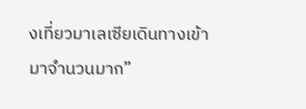งเที่ยวมาเลเซียเดินทางเข้ามาจำนวนมาก”